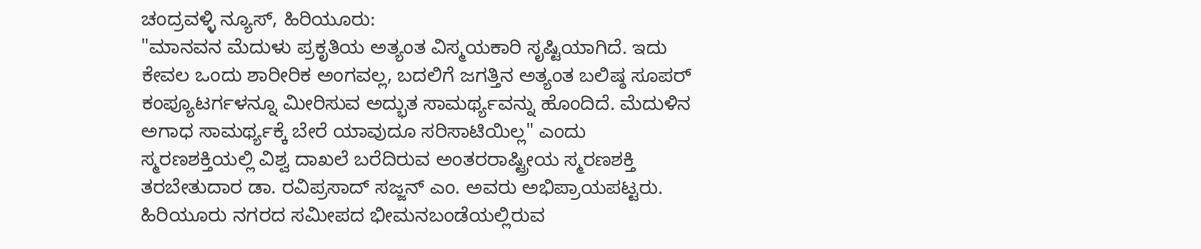ಚಂದ್ರವಳ್ಳಿ ನ್ಯೂಸ್, ಹಿರಿಯೂರು:
"ಮಾನವನ ಮೆದುಳು ಪ್ರಕೃತಿಯ ಅತ್ಯಂತ ವಿಸ್ಮಯಕಾರಿ ಸೃಷ್ಟಿಯಾಗಿದೆ. ಇದು ಕೇವಲ ಒಂದು ಶಾರೀರಿಕ ಅಂಗವಲ್ಲ, ಬದಲಿಗೆ ಜಗತ್ತಿನ ಅತ್ಯಂತ ಬಲಿಷ್ಠ ಸೂಪರ್ ಕಂಪ್ಯೂಟರ್ಗಳನ್ನೂ ಮೀರಿಸುವ ಅದ್ಭುತ ಸಾಮರ್ಥ್ಯವನ್ನು ಹೊಂದಿದೆ. ಮೆದುಳಿನ ಅಗಾಧ ಸಾಮರ್ಥ್ಯಕ್ಕೆ ಬೇರೆ ಯಾವುದೂ ಸರಿಸಾಟಿಯಿಲ್ಲ" ಎಂದು ಸ್ಮರಣಶಕ್ತಿಯಲ್ಲಿ ವಿಶ್ವ ದಾಖಲೆ ಬರೆದಿರುವ ಅಂತರರಾಷ್ಟ್ರೀಯ ಸ್ಮರಣಶಕ್ತಿ ತರಬೇತುದಾರ ಡಾ. ರವಿಪ್ರಸಾದ್ ಸಜ್ಜನ್ ಎಂ. ಅವರು ಅಭಿಪ್ರಾಯಪಟ್ಟರು.
ಹಿರಿಯೂರು ನಗರದ ಸಮೀಪದ ಭೀಮನಬಂಡೆಯಲ್ಲಿರುವ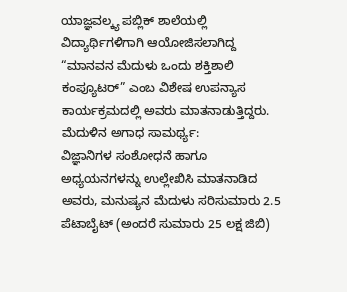ಯಾಜ್ಞವಲ್ಕ್ಯ ಪಬ್ಲಿಕ್ ಶಾಲೆಯಲ್ಲಿ ವಿದ್ಯಾರ್ಥಿಗಳಿಗಾಗಿ ಆಯೋಜಿಸಲಾಗಿದ್ದ “ಮಾನವನ ಮೆದುಳು ಒಂದು ಶಕ್ತಿಶಾಲಿ ಕಂಪ್ಯೂಟರ್” ಎಂಬ ವಿಶೇಷ ಉಪನ್ಯಾಸ ಕಾರ್ಯಕ್ರಮದಲ್ಲಿ ಅವರು ಮಾತನಾಡುತ್ತಿದ್ದರು.
ಮೆದುಳಿನ ಅಗಾಧ ಸಾಮರ್ಥ್ಯ:
ವಿಜ್ಞಾನಿಗಳ ಸಂಶೋಧನೆ ಹಾಗೂ ಅಧ್ಯಯನಗಳನ್ನು ಉಲ್ಲೇಖಿಸಿ ಮಾತನಾಡಿದ ಅವರು, ಮನುಷ್ಯನ ಮೆದುಳು ಸರಿಸುಮಾರು 2.5 ಪೆಟಾಬೈಟ್ (ಅಂದರೆ ಸುಮಾರು 25 ಲಕ್ಷ ಜಿಬಿ)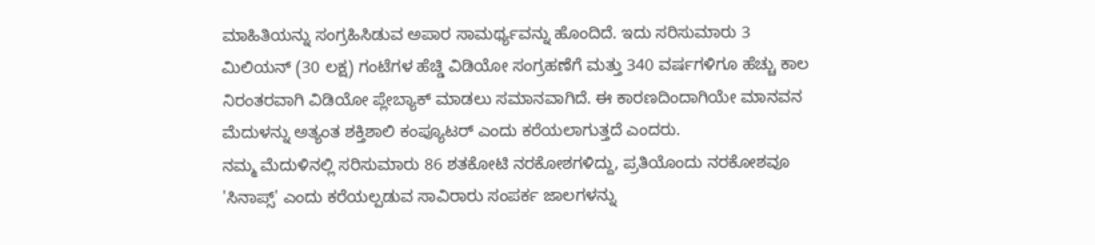ಮಾಹಿತಿಯನ್ನು ಸಂಗ್ರಹಿಸಿಡುವ ಅಪಾರ ಸಾಮರ್ಥ್ಯವನ್ನು ಹೊಂದಿದೆ. ಇದು ಸರಿಸುಮಾರು 3 ಮಿಲಿಯನ್ (30 ಲಕ್ಷ) ಗಂಟೆಗಳ ಹೆಚ್ಡಿ ವಿಡಿಯೋ ಸಂಗ್ರಹಣೆಗೆ ಮತ್ತು 340 ವರ್ಷಗಳಿಗೂ ಹೆಚ್ಚು ಕಾಲ ನಿರಂತರವಾಗಿ ವಿಡಿಯೋ ಪ್ಲೇಬ್ಯಾಕ್ ಮಾಡಲು ಸಮಾನವಾಗಿದೆ. ಈ ಕಾರಣದಿಂದಾಗಿಯೇ ಮಾನವನ ಮೆದುಳನ್ನು ಅತ್ಯಂತ ಶಕ್ತಿಶಾಲಿ ಕಂಪ್ಯೂಟರ್ ಎಂದು ಕರೆಯಲಾಗುತ್ತದೆ ಎಂದರು.
ನಮ್ಮ ಮೆದುಳಿನಲ್ಲಿ ಸರಿಸುಮಾರು 86 ಶತಕೋಟಿ ನರಕೋಶಗಳಿದ್ದು, ಪ್ರತಿಯೊಂದು ನರಕೋಶವೂ 'ಸಿನಾಪ್ಸ್' ಎಂದು ಕರೆಯಲ್ಪಡುವ ಸಾವಿರಾರು ಸಂಪರ್ಕ ಜಾಲಗಳನ್ನು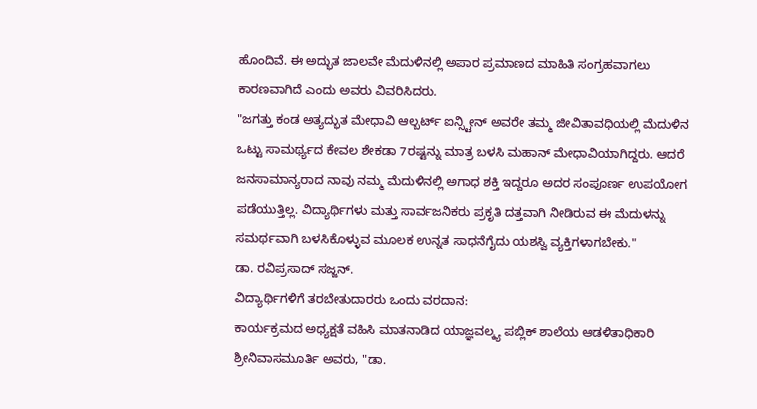ಹೊಂದಿವೆ. ಈ ಅದ್ಭುತ ಜಾಲವೇ ಮೆದುಳಿನಲ್ಲಿ ಅಪಾರ ಪ್ರಮಾಣದ ಮಾಹಿತಿ ಸಂಗ್ರಹವಾಗಲು ಕಾರಣವಾಗಿದೆ ಎಂದು ಅವರು ವಿವರಿಸಿದರು.
"ಜಗತ್ತು ಕಂಡ ಅತ್ಯದ್ಭುತ ಮೇಧಾವಿ ಆಲ್ಬರ್ಟ್ ಐನ್ಸ್ಟೀನ್ ಅವರೇ ತಮ್ಮ ಜೀವಿತಾವಧಿಯಲ್ಲಿ ಮೆದುಳಿನ ಒಟ್ಟು ಸಾಮರ್ಥ್ಯದ ಕೇವಲ ಶೇಕಡಾ 7ರಷ್ಟನ್ನು ಮಾತ್ರ ಬಳಸಿ ಮಹಾನ್ ಮೇಧಾವಿಯಾಗಿದ್ದರು. ಆದರೆ ಜನಸಾಮಾನ್ಯರಾದ ನಾವು ನಮ್ಮ ಮೆದುಳಿನಲ್ಲಿ ಅಗಾಧ ಶಕ್ತಿ ಇದ್ದರೂ ಅದರ ಸಂಪೂರ್ಣ ಉಪಯೋಗ ಪಡೆಯುತ್ತಿಲ್ಲ. ವಿದ್ಯಾರ್ಥಿಗಳು ಮತ್ತು ಸಾರ್ವಜನಿಕರು ಪ್ರಕೃತಿ ದತ್ತವಾಗಿ ನೀಡಿರುವ ಈ ಮೆದುಳನ್ನು ಸಮರ್ಥವಾಗಿ ಬಳಸಿಕೊಳ್ಳುವ ಮೂಲಕ ಉನ್ನತ ಸಾಧನೆಗೈದು ಯಶಸ್ವಿ ವ್ಯಕ್ತಿಗಳಾಗಬೇಕು."
ಡಾ. ರವಿಪ್ರಸಾದ್ ಸಜ್ಜನ್.
ವಿದ್ಯಾರ್ಥಿಗಳಿಗೆ ತರಬೇತುದಾರರು ಒಂದು ವರದಾನ:
ಕಾರ್ಯಕ್ರಮದ ಅಧ್ಯಕ್ಷತೆ ವಹಿಸಿ ಮಾತನಾಡಿದ ಯಾಜ್ಞವಲ್ಕ್ಯ ಪಬ್ಲಿಕ್ ಶಾಲೆಯ ಆಡಳಿತಾಧಿಕಾರಿ ಶ್ರೀನಿವಾಸಮೂರ್ತಿ ಅವರು, "ಡಾ.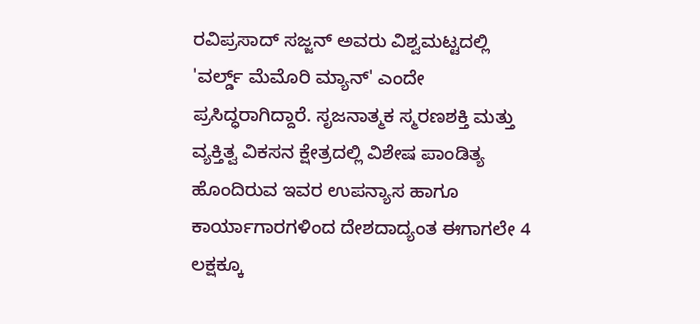ರವಿಪ್ರಸಾದ್ ಸಜ್ಜನ್ ಅವರು ವಿಶ್ವಮಟ್ಟದಲ್ಲಿ 'ವರ್ಲ್ಡ್ ಮೆಮೊರಿ ಮ್ಯಾನ್' ಎಂದೇ ಪ್ರಸಿದ್ಧರಾಗಿದ್ದಾರೆ. ಸೃಜನಾತ್ಮಕ ಸ್ಮರಣಶಕ್ತಿ ಮತ್ತು ವ್ಯಕ್ತಿತ್ವ ವಿಕಸನ ಕ್ಷೇತ್ರದಲ್ಲಿ ವಿಶೇಷ ಪಾಂಡಿತ್ಯ ಹೊಂದಿರುವ ಇವರ ಉಪನ್ಯಾಸ ಹಾಗೂ ಕಾರ್ಯಾಗಾರಗಳಿಂದ ದೇಶದಾದ್ಯಂತ ಈಗಾಗಲೇ 4 ಲಕ್ಷಕ್ಕೂ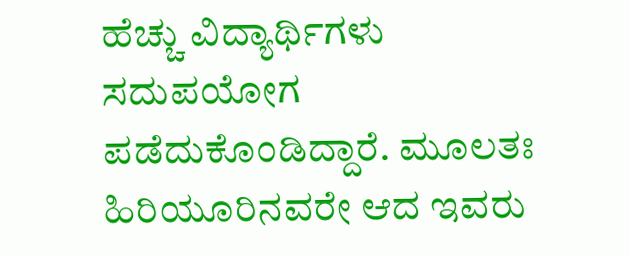ಹೆಚ್ಚು ವಿದ್ಯಾರ್ಥಿಗಳು ಸದುಪಯೋಗ ಪಡೆದುಕೊಂಡಿದ್ದಾರೆ. ಮೂಲತಃ ಹಿರಿಯೂರಿನವರೇ ಆದ ಇವರು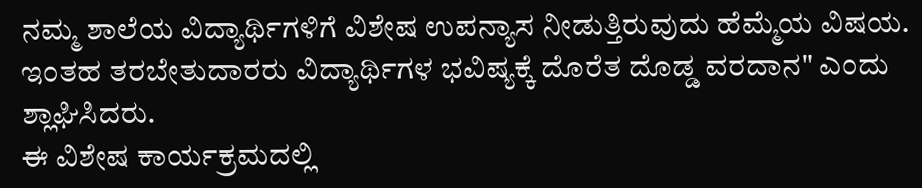ನಮ್ಮ ಶಾಲೆಯ ವಿದ್ಯಾರ್ಥಿಗಳಿಗೆ ವಿಶೇಷ ಉಪನ್ಯಾಸ ನೀಡುತ್ತಿರುವುದು ಹೆಮ್ಮೆಯ ವಿಷಯ. ಇಂತಹ ತರಬೇತುದಾರರು ವಿದ್ಯಾರ್ಥಿಗಳ ಭವಿಷ್ಯಕ್ಕೆ ದೊರೆತ ದೊಡ್ಡ ವರದಾನ" ಎಂದು ಶ್ಲಾಘಿಸಿದರು.
ಈ ವಿಶೇಷ ಕಾರ್ಯಕ್ರಮದಲ್ಲಿ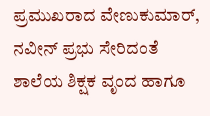ಪ್ರಮುಖರಾದ ವೇಣುಕುಮಾರ್, ನವೀನ್ ಪ್ರಭು ಸೇರಿದಂತೆ ಶಾಲೆಯ ಶಿಕ್ಷಕ ವೃಂದ ಹಾಗೂ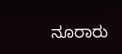ನೂರಾರು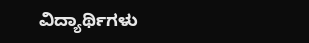ವಿದ್ಯಾರ್ಥಿಗಳು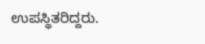ಉಪಸ್ಥಿತರಿದ್ದರು.